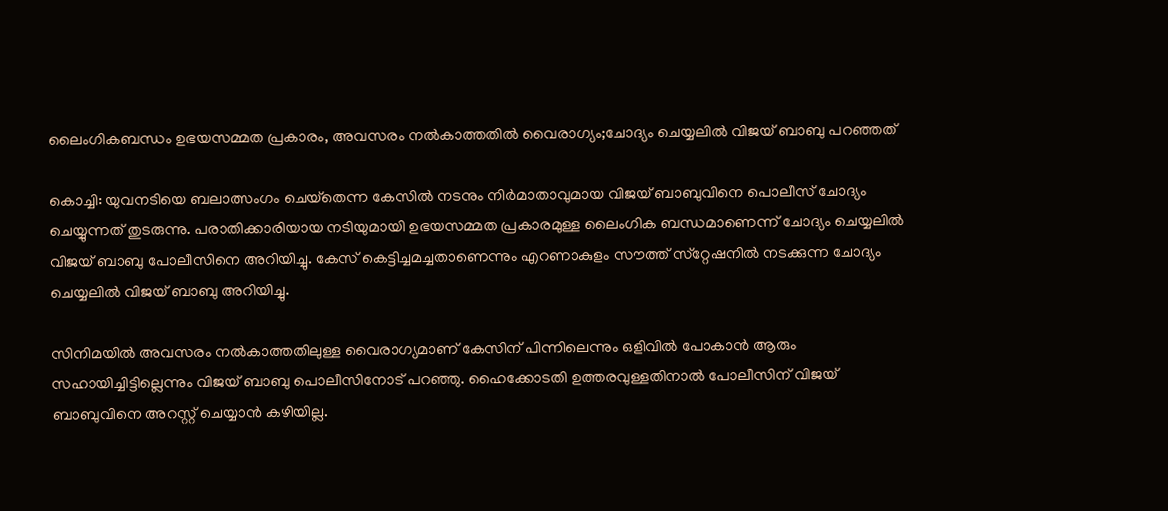ലൈംഗികബന്ധം ഉഭയസമ്മത പ്രകാരം, അവസരം നൽകാത്തതിൽ വൈരാഗ്യം;ചോദ്യം ചെയ്യലിൽ വിജയ് ബാബു പറഞ്ഞത്

കൊച്ചി: യുവനടിയെ ബലാത്സംഗം ചെയ്‌തെന്ന കേസില്‍ നടനും നിര്‍മാതാവുമായ വിജയ് ബാബുവിനെ പൊലീസ് ചോദ്യം ചെയ്യുന്നത് തുടരുന്നു. പരാതിക്കാരിയായ നടിയുമായി ഉഭയസമ്മത പ്രകാരമുള്ള ലൈംഗിക ബന്ധമാണെന്ന് ചോദ്യം ചെയ്യലില്‍ വിജയ് ബാബു പോലീസിനെ അറിയിച്ചു. കേസ് കെട്ടിച്ചമച്ചതാണെന്നും എറണാകുളം സൗത്ത് സ്‌റ്റേഷനില്‍ നടക്കുന്ന ചോദ്യം ചെയ്യലില്‍ വിജയ് ബാബു അറിയിച്ചു.

സിനിമയില്‍ അവസരം നല്‍കാത്തതിലുള്ള വൈരാഗ്യമാണ് കേസിന് പിന്നിലെന്നും ഒളിവില്‍ പോകാന്‍ ആരും സഹായിച്ചിട്ടില്ലെന്നും വിജയ് ബാബു പൊലീസിനോട് പറഞ്ഞു. ഹൈക്കോടതി ഉത്തരവുള്ളതിനാല്‍ പോലീസിന് വിജയ് ബാബുവിനെ അറസ്റ്റ് ചെയ്യാന്‍ കഴിയില്ല.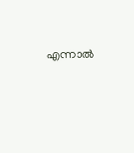എന്നാല്‍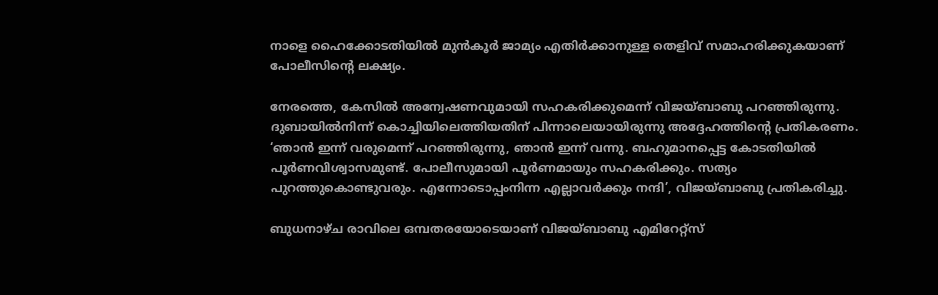നാളെ ഹൈക്കോടതിയില്‍ മുന്‍കൂര്‍ ജാമ്യം എതിര്‍ക്കാനുള്ള തെളിവ് സമാഹരിക്കുകയാണ് പോലീസിന്റെ ലക്ഷ്യം.

നേരത്തെ, കേസില്‍ അന്വേഷണവുമായി സഹകരിക്കുമെന്ന് വിജയ്ബാബു പറഞ്ഞിരുന്നു. ദുബായില്‍നിന്ന് കൊച്ചിയിലെത്തിയതിന് പിന്നാലെയായിരുന്നു അദ്ദേഹത്തിന്റെ പ്രതികരണം. ‘ഞാന്‍ ഇന്ന് വരുമെന്ന് പറഞ്ഞിരുന്നു, ഞാന്‍ ഇന്ന് വന്നു. ബഹുമാനപ്പെട്ട കോടതിയില്‍ പൂര്‍ണവിശ്വാസമുണ്ട്. പോലീസുമായി പൂര്‍ണമായും സഹകരിക്കും. സത്യം പുറത്തുകൊണ്ടുവരും. എന്നോടൊപ്പംനിന്ന എല്ലാവര്‍ക്കും നന്ദി’, വിജയ്ബാബു പ്രതികരിച്ചു.

ബുധനാഴ്ച രാവിലെ ഒമ്പതരയോടെയാണ് വിജയ്ബാബു എമിറേറ്റ്സ്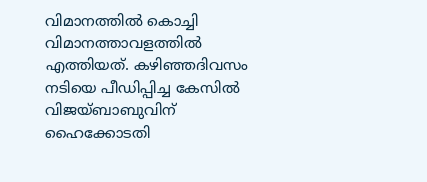വിമാനത്തില്‍ കൊച്ചി വിമാനത്താവളത്തില്‍ എത്തിയത്. കഴിഞ്ഞദിവസം നടിയെ പീഡിപ്പിച്ച കേസില്‍ വിജയ്ബാബുവിന് ഹൈക്കോടതി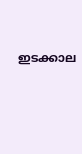ഇടക്കാല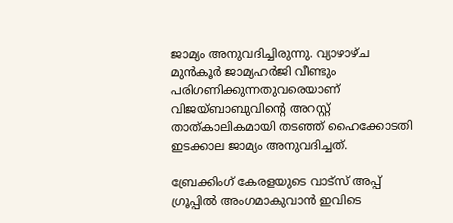ജാമ്യം അനുവദിച്ചിരുന്നു. വ്യാഴാഴ്ച മുന്‍കൂര്‍ ജാമ്യഹര്‍ജി വീണ്ടും പരിഗണിക്കുന്നതുവരെയാണ് വിജയ്ബാബുവിന്റെ അറസ്റ്റ് താത്കാലികമായി തടഞ്ഞ് ഹൈക്കോടതി ഇടക്കാല ജാമ്യം അനുവദിച്ചത്.

ബ്രേക്കിംഗ് കേരളയുടെ വാട്സ് അപ്പ് ഗ്രൂപ്പിൽ അംഗമാകുവാൻ ഇവിടെ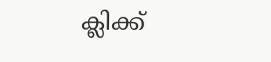ക്ലിക്ക്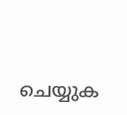ചെയ്യുക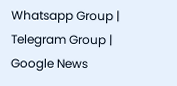Whatsapp Group | Telegram Group | Google News